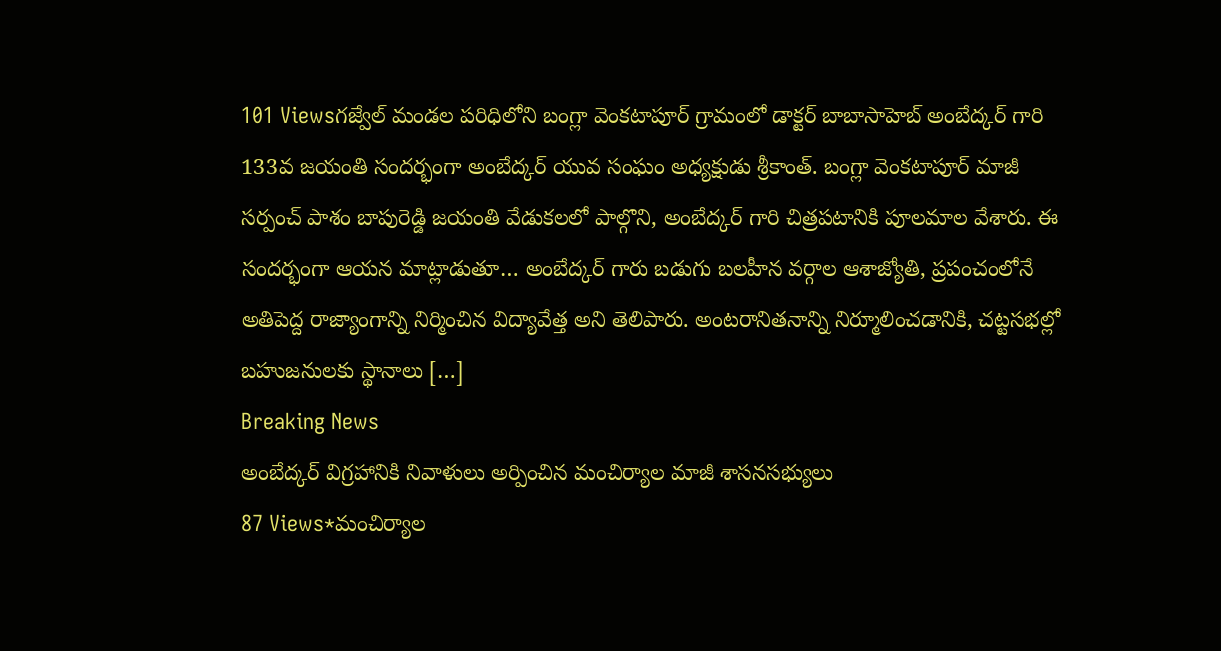101 Viewsగజ్వేల్ మండల పరిధిలోని బంగ్లా వెంకటాపూర్ గ్రామంలో డాక్టర్ బాబాసాహెబ్ అంబేద్కర్ గారి 133వ జయంతి సందర్భంగా అంబేద్కర్ యువ సంఘం అధ్యక్షుడు శ్రీకాంత్. బంగ్లా వెంకటాపూర్ మాజీ సర్పంచ్ పాశం బాపురెడ్డి జయంతి వేడుకలలో పాల్గొని, అంబేద్కర్ గారి చిత్రపటానికి పూలమాల వేశారు. ఈ సందర్భంగా ఆయన మాట్లాడుతూ… అంబేద్కర్ గారు బడుగు బలహీన వర్గాల ఆశాజ్యోతి, ప్రపంచంలోనే అతిపెద్ద రాజ్యాంగాన్ని నిర్మించిన విద్యావేత్త అని తెలిపారు. అంటరానితనాన్ని నిర్మూలించడానికి, చట్టసభల్లో బహుజనులకు స్థానాలు […]
Breaking News
అంబేద్కర్ విగ్రహానికి నివాళులు అర్పించిన మంచిర్యాల మాజీ శాసనసభ్యులు
87 Views*మంచిర్యాల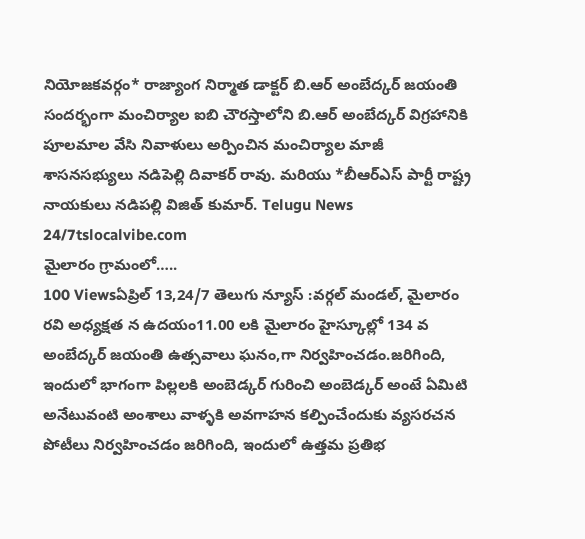నియోజకవర్గం* రాజ్యాంగ నిర్మాత డాక్టర్ బి.ఆర్ అంబేద్కర్ జయంతి సందర్భంగా మంచిర్యాల ఐబి చౌరస్తాలోని బి.ఆర్ అంబేద్కర్ విగ్రహానికి పూలమాల వేసి నివాళులు అర్పించిన మంచిర్యాల మాజీ శాసనసభ్యులు నడిపెల్లి దివాకర్ రావు. మరియు *బీఆర్ఎస్ పార్టీ రాష్ట్ర నాయకులు నడిపల్లి విజిత్ కుమార్. Telugu News 24/7tslocalvibe.com
మైలారం గ్రామంలో…..
100 Viewsఏప్రిల్ 13,24/7 తెలుగు న్యూస్ :వర్గల్ మండల్, మైలారం రవి అధ్యక్షత న ఉదయం11.00 లకి మైలారం హైస్కూల్లో 134 వ అంబేద్కర్ జయంతి ఉత్సవాలు ఘనం,గా నిర్వహించడం.జరిగింది, ఇందులో భాగంగా పిల్లలకి అంబెడ్కర్ గురించి అంబెడ్కర్ అంటే ఏమిటి అనేటువంటి అంశాలు వాళ్ళకి అవగాహన కల్పించేందుకు వ్యసరచన పోటీలు నిర్వహించడం జరిగింది, ఇందులో ఉత్తమ ప్రతిభ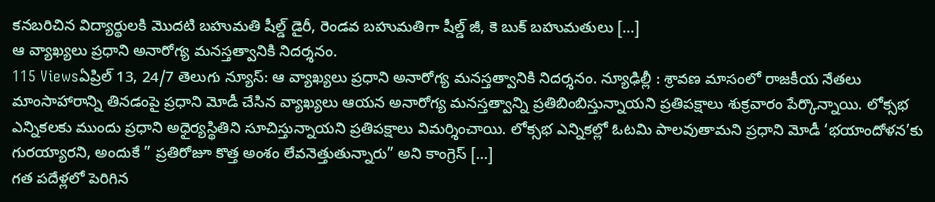కనబరిచిన విద్యార్థులకి మొదటి బహుమతి షీల్డ్ డైరీ, రెండవ బహుమతిగా షీల్డ్ జీ, కె బుక్ బహుమతులు […]
ఆ వ్యాఖ్యలు ప్రధాని అనారోగ్య మనస్తత్వానికి నిదర్శనం.
115 Viewsఏప్రిల్ 13, 24/7 తెలుగు న్యూస్: ఆ వ్యాఖ్యలు ప్రధాని అనారోగ్య మనస్తత్వానికి నిదర్శనం. న్యూఢిల్లీ : శ్రావణ మాసంలో రాజకీయ నేతలు మాంసాహారాన్ని తినడంపై ప్రధాని మోడీ చేసిన వ్యాఖ్యలు ఆయన అనారోగ్య మనస్తత్వాన్ని ప్రతిబింబిస్తున్నాయని ప్రతిపక్షాలు శుక్రవారం పేర్కొన్నాయి. లోక్సభ ఎన్నికలకు ముందు ప్రధాని అధైర్యస్థితిని సూచిస్తున్నాయని ప్రతిపక్షాలు విమర్శించాయి. లోక్సభ ఎన్నికల్లో ఓటమి పాలవుతామని ప్రధాని మోడీ ‘భయాందోళన’కు గురయ్యారని, అందుకే ” ప్రతిరోజూ కొత్త అంశం లేవనెత్తుతున్నారు” అని కాంగ్రెస్ […]
గత పదేళ్లలో పెరిగిన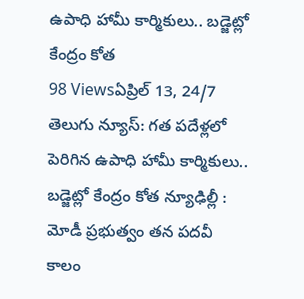ఉపాధి హామీ కార్మికులు.. బడ్జెట్లో కేంద్రం కోత
98 Viewsఏప్రిల్ 13, 24/7 తెలుగు న్యూస్: గత పదేళ్లలో పెరిగిన ఉపాధి హామీ కార్మికులు.. బడ్జెట్లో కేంద్రం కోత న్యూఢిల్లీ : మోడీ ప్రభుత్వం తన పదవీ కాలం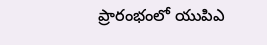ప్రారంభంలో యుపిఎ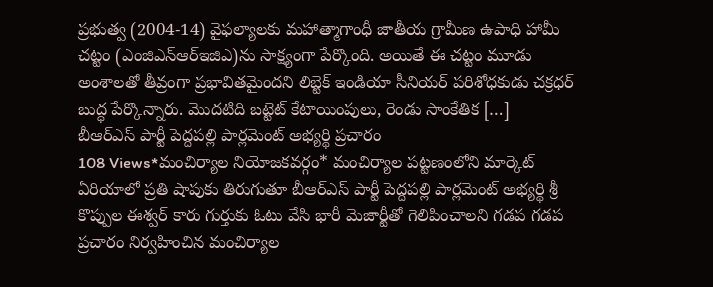ప్రభుత్వ (2004-14) వైఫల్యాలకు మహాత్మాగాంధీ జాతీయ గ్రామీణ ఉపాధి హామీ చట్టం (ఎంజిఎన్ఆర్ఇజిఎ)ను సాక్ష్యంగా పేర్కొంది. అయితే ఈ చట్టం మూడు అంశాలతో తీవ్రంగా ప్రభావితమైందని లిబ్టెక్ ఇండియా సీనియర్ పరిశోధకుడు చక్రధర్ బుద్ధ పేర్కొన్నారు. మొదటిది బట్టెట్ కేటాయింపులు, రెండు సాంకేతిక […]
బీఆర్ఎస్ పార్టీ పెద్దపల్లి పార్లమెంట్ అభ్యర్థి ప్రచారం
108 Views*మంచిర్యాల నియోజకవర్గం* మంచిర్యాల పట్టణంలోని మార్కెట్ ఏరియాలో ప్రతి షాపుకు తిరుగుతూ బీఆర్ఎస్ పార్టీ పెద్దపల్లి పార్లమెంట్ అభ్యర్థి శ్రీ కొప్పుల ఈశ్వర్ కారు గుర్తుకు ఓటు వేసి భారీ మెజార్టీతో గెలిపించాలని గడప గడప ప్రచారం నిర్వహించిన మంచిర్యాల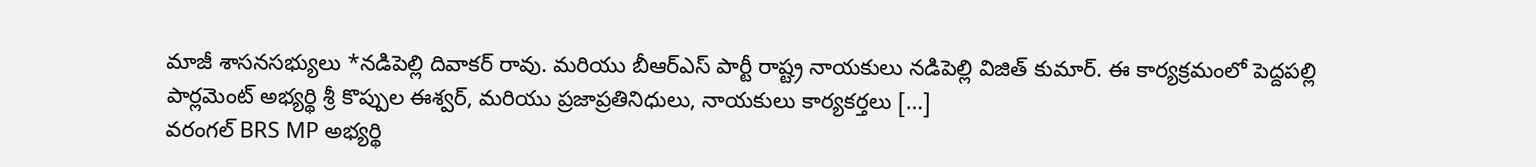మాజీ శాసనసభ్యులు *నడిపెల్లి దివాకర్ రావు. మరియు బీఆర్ఎస్ పార్టీ రాష్ట్ర నాయకులు నడిపెల్లి విజిత్ కుమార్. ఈ కార్యక్రమంలో పెద్దపల్లి పార్లమెంట్ అభ్యర్థి శ్రీ కొప్పుల ఈశ్వర్, మరియు ప్రజాప్రతినిధులు, నాయకులు కార్యకర్తలు […]
వరంగల్ BRS MP అభ్యర్థి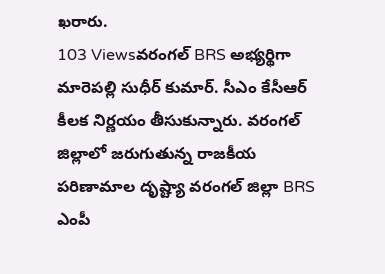ఖరారు.
103 Viewsవరంగల్ BRS అభ్యర్థిగా మారెపల్లి సుధీర్ కుమార్. సీఎం కేసీఆర్ కీలక నిర్ణయం తీసుకున్నారు. వరంగల్ జిల్లాలో జరుగుతున్న రాజకీయ పరిణామాల దృష్ట్యా వరంగల్ జిల్లా BRS ఎంపీ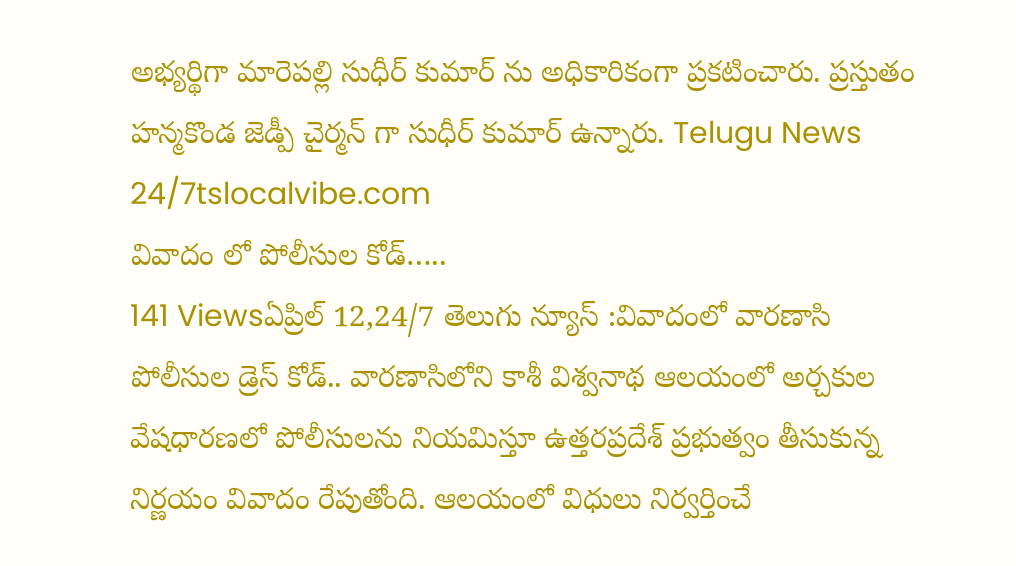అభ్యర్థిగా మారెపల్లి సుధీర్ కుమార్ ను అధికారికంగా ప్రకటించారు. ప్రస్తుతం హన్మకొండ జెడ్పీ చైర్మన్ గా సుధీర్ కుమార్ ఉన్నారు. Telugu News 24/7tslocalvibe.com
వివాదం లో పోలీసుల కోడ్…..
141 Viewsఏప్రిల్ 12,24/7 తెలుగు న్యూస్ :వివాదంలో వారణాసి పోలీసుల డ్రెస్ కోడ్.. వారణాసిలోని కాశీ విశ్వనాథ ఆలయంలో అర్చకుల వేషధారణలో పోలీసులను నియమిస్తూ ఉత్తరప్రదేశ్ ప్రభుత్వం తీసుకున్న నిర్ణయం వివాదం రేపుతోంది. ఆలయంలో విధులు నిర్వర్తించే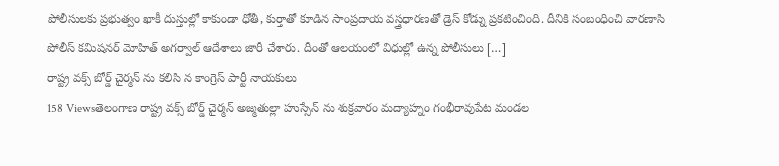పోలీసులకు ప్రభుత్వం ఖాకీ దుస్తుల్లో కాకుండా ధోతీ, కుర్తాతో కూడిన సాంప్రదాయ వస్త్రధారణతో డ్రెస్ కోడ్ను ప్రకటించింది. దీనికి సంబంధించి వారణాసి పోలీస్ కమిషనర్ మోహిత్ అగర్వాల్ ఆదేశాలు జారీ చేశారు. దీంతో ఆలయంలో విధుల్లో ఉన్న పోలీసులు […]
రాష్ట్ర వక్స్ బోర్డ్ చైర్మన్ ను కలిసి న కాంగ్రెస్ పార్టీ నాయకులు
158 Viewsతెలంగాణ రాష్ట్ర వక్స్ బోర్డ్ చైర్మన్ అజ్మతుల్లా హుస్సేన్ ను శుక్రవారం మద్యాహ్నం గంభీరావుపేట మండల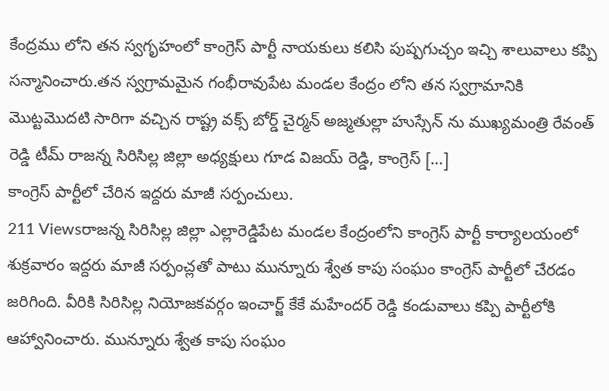కేంద్రము లోని తన స్వగృహంలో కాంగ్రెస్ పార్టీ నాయకులు కలిసి పుష్పగుచ్చం ఇచ్చి శాలువాలు కప్పి సన్మానించారు.తన స్వగ్రామమైన గంభీరావుపేట మండల కేంద్రం లోని తన స్వగ్రామానికి మొట్టమొదటి సారిగా వచ్చిన రాష్ట్ర వక్స్ బోర్డ్ చైర్మన్ అజ్మతుల్లా హుస్సేన్ ను ముఖ్యమంత్రి రేవంత్ రెడ్డి టీమ్ రాజన్న సిరిసిల్ల జిల్లా అధ్యక్షులు గూడ విజయ్ రెడ్డి, కాంగ్రెస్ […]
కాంగ్రెస్ పార్టీలో చేరిన ఇద్దరు మాజీ సర్పంచులు.
211 Viewsరాజన్న సిరిసిల్ల జిల్లా ఎల్లారెడ్డిపేట మండల కేంద్రంలోని కాంగ్రెస్ పార్టీ కార్యాలయంలో శుక్రవారం ఇద్దరు మాజీ సర్పంచ్లతో పాటు మున్నూరు శ్వేత కాపు సంఘం కాంగ్రెస్ పార్టీలో చేరడం జరిగింది. వీరికి సిరిసిల్ల నియోజకవర్గం ఇంచార్జ్ కేకే మహేందర్ రెడ్డి కండువాలు కప్పి పార్టీలోకి ఆహ్వానించారు. మున్నూరు శ్వేత కాపు సంఘం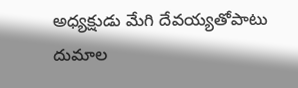అధ్యక్షుడు మేగి దేవయ్యతోపాటు దుమాల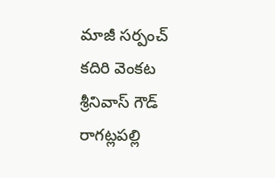మాజీ సర్పంచ్ కదిరి వెంకట శ్రీనివాస్ గౌడ్ రాగట్లపల్లి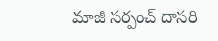మాజీ సర్పంచ్ దాసరి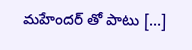మహేందర్ తో పాటు […]